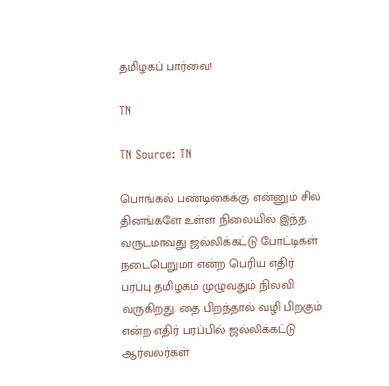தமிழகப் பார்வை!

TN

TN Source: TN

பொங்கல் பண்டிகைக்கு என்னும் சில தினங்களே உள்ள நிலையில் இந்த வருடமாவது ஜல்லிக்கட்டு போட்டிகள் நடைபெறுமா என்ற பெரிய எதிர் பரப்பு தமிழகம் முழுவதும் நிலவி வருகிறது. தை பிறந்தால் வழி பிறகும் என்ற எதிர் பரப்பில் ஜல்லிக்கட்டு ஆர்வலர்கள்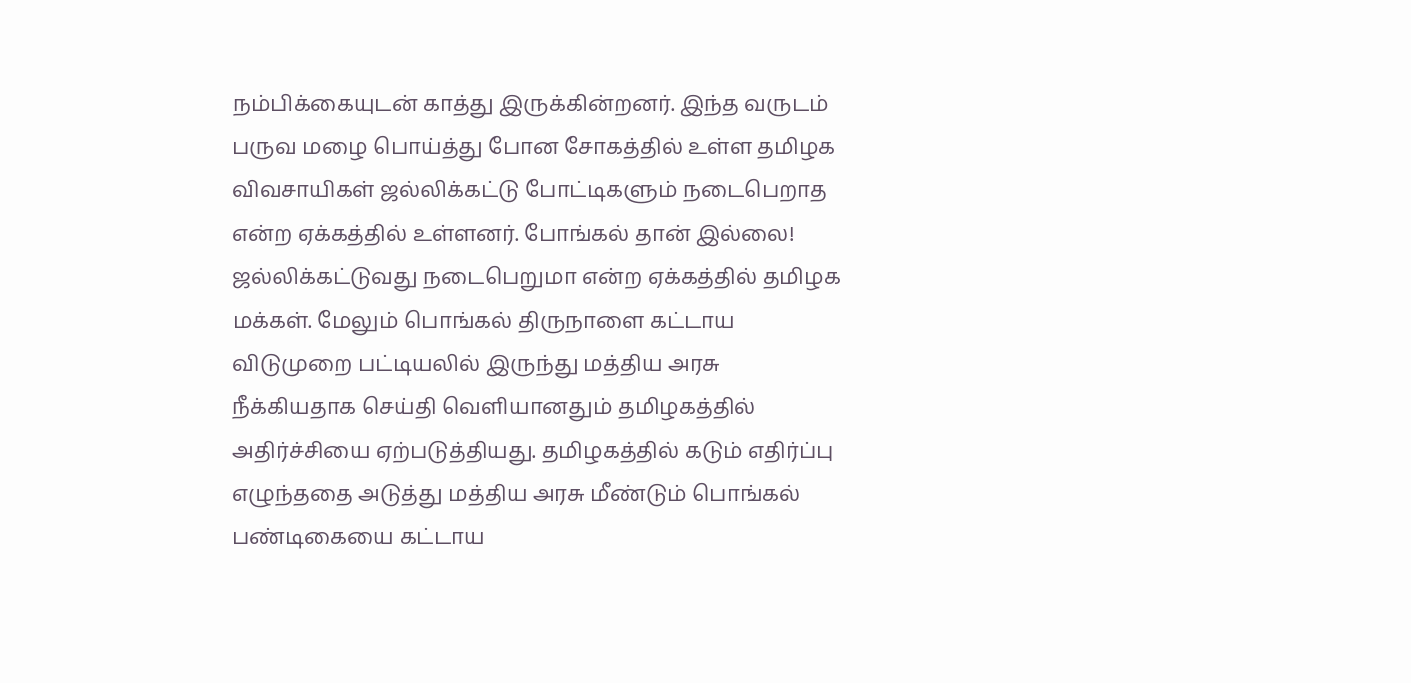நம்பிக்கையுடன் காத்து இருக்கின்றனர். இந்த வருடம் பருவ மழை பொய்த்து போன சோகத்தில் உள்ள தமிழக விவசாயிகள் ஜல்லிக்கட்டு போட்டிகளும் நடைபெறாத என்ற ஏக்கத்தில் உள்ளனர். போங்கல் தான் இல்லை! ஜல்லிக்கட்டுவது நடைபெறுமா என்ற ஏக்கத்தில் தமிழக மக்கள். மேலும் பொங்கல் திருநாளை கட்டாய விடுமுறை பட்டியலில் இருந்து மத்திய அரசு நீக்கியதாக செய்தி வெளியானதும் தமிழகத்தில் அதிர்ச்சியை ஏற்படுத்தியது. தமிழகத்தில் கடும் எதிர்ப்பு எழுந்ததை அடுத்து மத்திய அரசு மீண்டும் பொங்கல் பண்டிகையை கட்டாய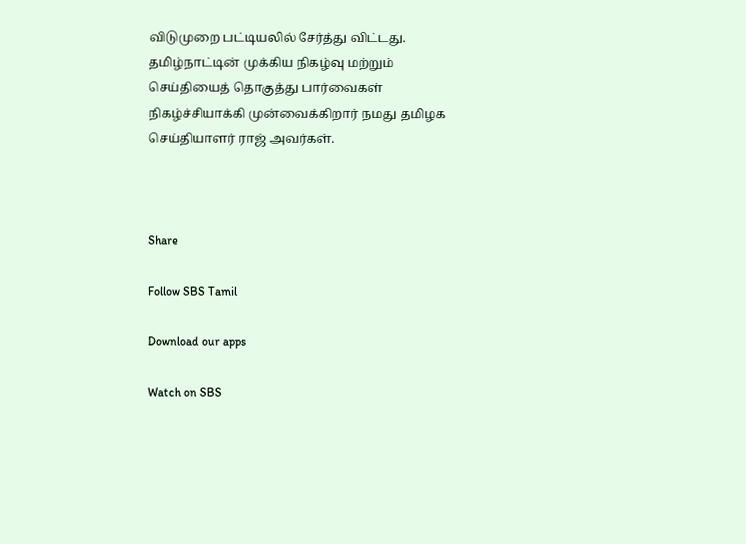விடுமுறை பட்டியலில் சேர்த்து விட்டது. தமிழ்நாட்டின் முக்கிய நிகழ்வு மற்றும் செய்தியைத் தொகுத்து பார்வைகள் நிகழ்ச்சியாக்கி முன்வைக்கிறார் நமது தமிழக செய்தியாளர் ராஜ் அவர்கள்.



Share

Follow SBS Tamil

Download our apps

Watch on SBS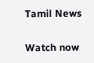Tamil News

Watch now